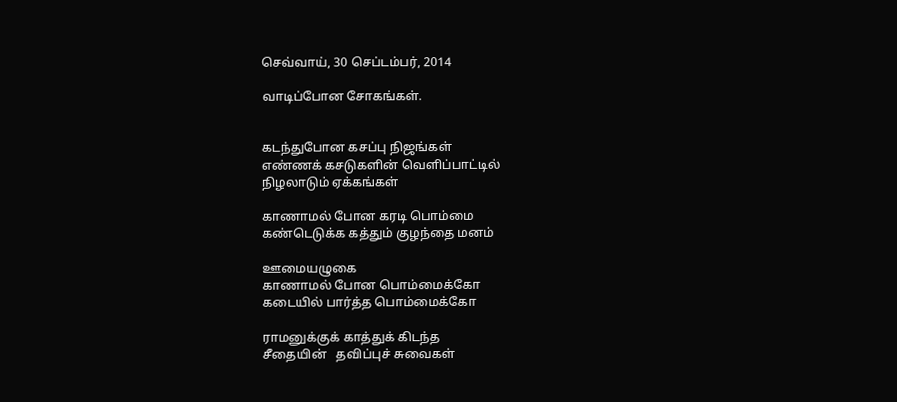செவ்வாய், 30 செப்டம்பர், 2014

வாடிப்போன சோகங்கள்.


கடந்துபோன கசப்பு நிஜங்கள்
எண்ணக் கசடுகளின் வெளிப்பாட்டில்
நிழலாடும் ஏக்கங்கள்

காணாமல் போன கரடி பொம்மை
கண்டெடுக்க கத்தும் குழந்தை மனம்

ஊமையழுகை
காணாமல் போன பொம்மைக்கோ
கடையில் பார்த்த பொம்மைக்கோ

ராமனுக்குக் காத்துக் கிடந்த
சீதையின்   தவிப்புச் சுவைகள்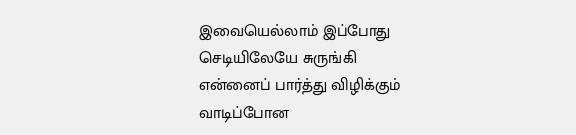இவையெல்லாம் இப்போது
செடியிலேயே சுருங்கி
என்னைப் பார்த்து விழிக்கும்
வாடிப்போன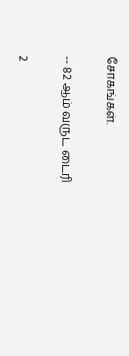சோகங்கள்.

-- 82 ஆம் வருட டைரி

2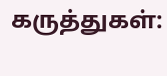கருத்துகள்: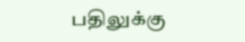பதிலுக்கு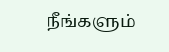நீங்களும்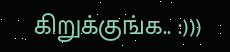கிறுக்குங்க.. :)))